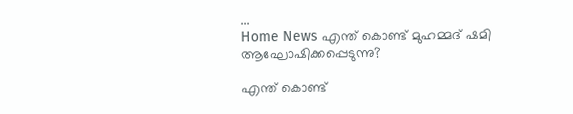...
Home News എന്ത് കൊണ്ട് മുഹമ്മദ് ഷമി ആഘോഷിക്കപ്പെടുന്നു?

എന്ത് കൊണ്ട്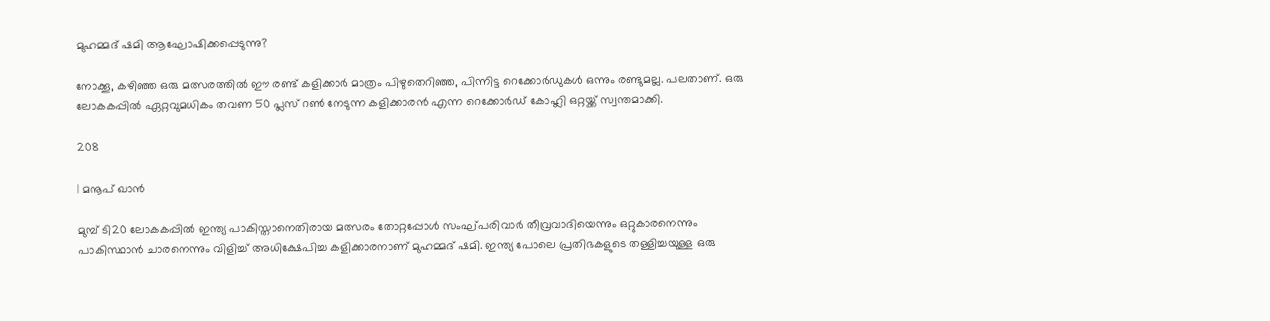മുഹമ്മദ് ഷമി ആഘോഷിക്കപ്പെടുന്നു?

നോക്കൂ, കഴിഞ്ഞ ഒരു മത്സരത്തിൽ ഈ രണ്ട് കളിക്കാർ മാത്രം പിഴുതെറിഞ്ഞ, പിന്നിട്ട റെക്കോർഡുകൾ ഒന്നും രണ്ടുമല്ല. പലതാണ്. ഒരു ലോകകപ്പിൽ ഏറ്റവുമധികം തവണ 50 പ്ലസ് റൺ നേടുന്ന കളിക്കാരൻ എന്ന റെക്കോർഡ് കോഹ്ലി ഒറ്റയ്ക്ക് സ്വന്തമാക്കി.

208

| മനൂപ് ഖാൻ

മുമ്പ് ടി20 ലോകകപ്പിൽ ഇന്ത്യ പാകിസ്താനെതിരായ മത്സരം തോറ്റപ്പോൾ സംഘ്പരിവാർ തീവ്രവാദിയെന്നും ഒറ്റുകാരനെന്നും പാകിസ്ഥാൻ ചാരനെന്നും വിളിച്ച് അധിക്ഷേപിച്ച കളിക്കാരനാണ് മുഹമ്മദ് ഷമി. ഇന്ത്യ പോലെ പ്രതിഭകളുടെ തള്ളിച്ചയുള്ള ഒരു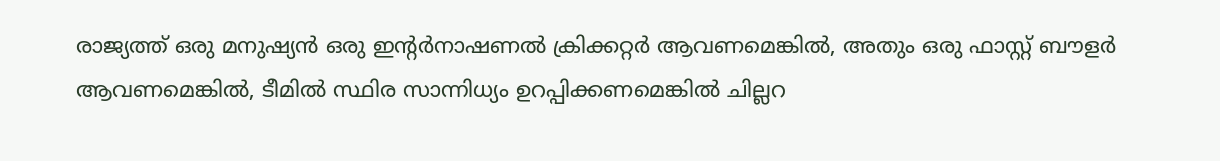രാജ്യത്ത് ഒരു മനുഷ്യൻ ഒരു ഇന്റർനാഷണൽ ക്രിക്കറ്റർ ആവണമെങ്കിൽ, അതും ഒരു ഫാസ്റ്റ് ബൗളർ ആവണമെങ്കിൽ, ടീമിൽ സ്ഥിര സാന്നിധ്യം ഉറപ്പിക്കണമെങ്കിൽ ചില്ലറ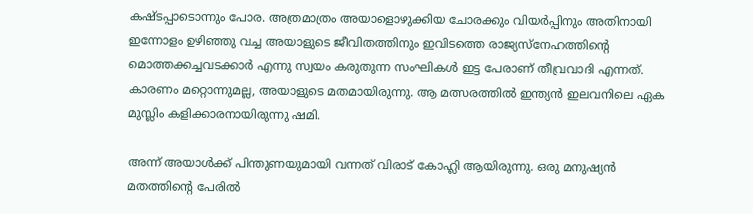കഷ്ടപ്പാടൊന്നും പോര. അത്രമാത്രം അയാളൊഴുക്കിയ ചോരക്കും വിയർപ്പിനും അതിനായി ഇന്നോളം ഉഴിഞ്ഞു വച്ച അയാളുടെ ജീവിതത്തിനും ഇവിടത്തെ രാജ്യസ്നേഹത്തിന്റെ മൊത്തക്കച്ചവടക്കാർ എന്നു സ്വയം കരുതുന്ന സംഘികൾ ഇട്ട പേരാണ് തീവ്രവാദി എന്നത്. കാരണം മറ്റൊന്നുമല്ല, അയാളുടെ മതമായിരുന്നു. ആ മത്സരത്തിൽ ഇന്ത്യൻ ഇലവനിലെ ഏക മുസ്ലിം കളിക്കാരനായിരുന്നു ഷമി.

അന്ന് അയാൾക്ക് പിന്തുണയുമായി വന്നത് വിരാട് കോഹ്ലി ആയിരുന്നു. ഒരു മനുഷ്യൻ മതത്തിന്റെ പേരിൽ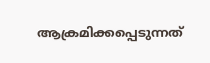ആക്രമിക്കപ്പെടുന്നത്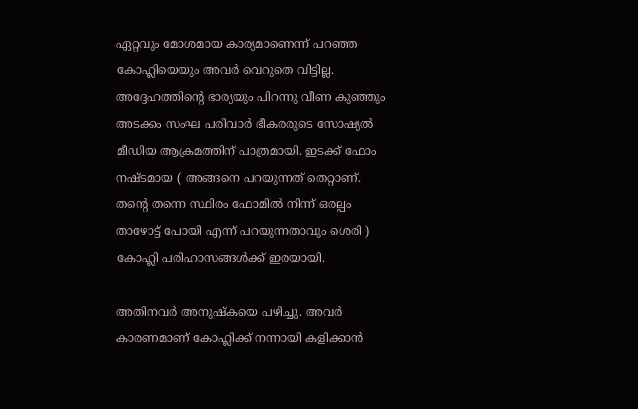ഏറ്റവും മോശമായ കാര്യമാണെന്ന് പറഞ്ഞ കോഹ്ലിയെയും അവർ വെറുതെ വിട്ടില്ല. അദ്ദേഹത്തിന്റെ ഭാര്യയും പിറന്നു വീണ കുഞ്ഞും അടക്കം സംഘ പരിവാർ ഭീകരരുടെ സോഷ്യൽ മീഡിയ ആക്രമത്തിന് പാത്രമായി. ഇടക്ക് ഫോം നഷ്ടമായ ( അങ്ങനെ പറയുന്നത് തെറ്റാണ്. തന്റെ തന്നെ സ്ഥിരം ഫോമിൽ നിന്ന് ഒരല്പം താഴോട്ട് പോയി എന്ന് പറയുന്നതാവും ശെരി ) കോഹ്ലി പരിഹാസങ്ങൾക്ക് ഇരയായി.

അതിനവർ അനുഷ്‌കയെ പഴിച്ചു. അവർ കാരണമാണ് കോഹ്ലിക്ക് നന്നായി കളിക്കാൻ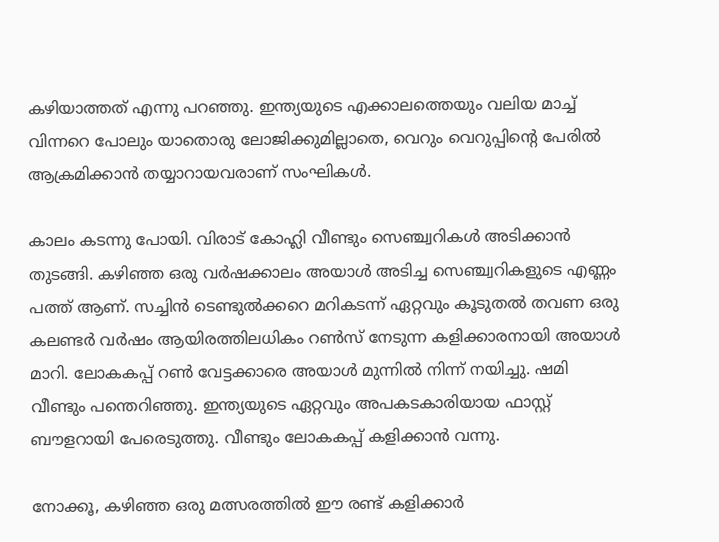കഴിയാത്തത് എന്നു പറഞ്ഞു. ഇന്ത്യയുടെ എക്കാലത്തെയും വലിയ മാച്ച് വിന്നറെ പോലും യാതൊരു ലോജിക്കുമില്ലാതെ, വെറും വെറുപ്പിന്റെ പേരിൽ ആക്രമിക്കാൻ തയ്യാറായവരാണ് സംഘികൾ.

കാലം കടന്നു പോയി. വിരാട് കോഹ്ലി വീണ്ടും സെഞ്ച്വറികൾ അടിക്കാൻ തുടങ്ങി. കഴിഞ്ഞ ഒരു വർഷക്കാലം അയാൾ അടിച്ച സെഞ്ച്വറികളുടെ എണ്ണം പത്ത് ആണ്. സച്ചിൻ ടെണ്ടുൽക്കറെ മറികടന്ന് ഏറ്റവും കൂടുതൽ തവണ ഒരു കലണ്ടർ വർഷം ആയിരത്തിലധികം റൺസ് നേടുന്ന കളിക്കാരനായി അയാൾ മാറി. ലോകകപ്പ് റൺ വേട്ടക്കാരെ അയാൾ മുന്നിൽ നിന്ന് നയിച്ചു. ഷമി വീണ്ടും പന്തെറിഞ്ഞു. ഇന്ത്യയുടെ ഏറ്റവും അപകടകാരിയായ ഫാസ്റ്റ് ബൗളറായി പേരെടുത്തു. വീണ്ടും ലോകകപ്പ് കളിക്കാൻ വന്നു.

നോക്കൂ, കഴിഞ്ഞ ഒരു മത്സരത്തിൽ ഈ രണ്ട് കളിക്കാർ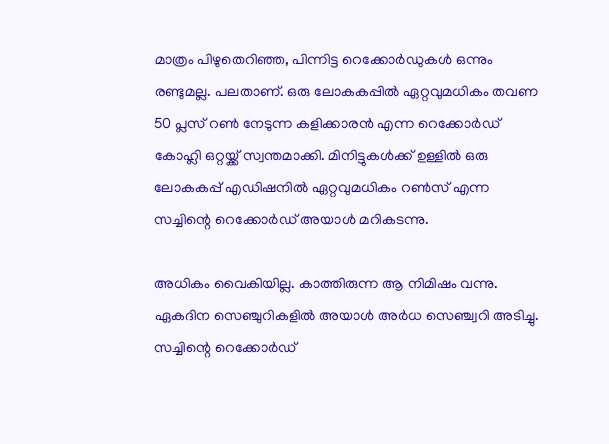മാത്രം പിഴുതെറിഞ്ഞ, പിന്നിട്ട റെക്കോർഡുകൾ ഒന്നും രണ്ടുമല്ല. പലതാണ്. ഒരു ലോകകപ്പിൽ ഏറ്റവുമധികം തവണ 50 പ്ലസ് റൺ നേടുന്ന കളിക്കാരൻ എന്ന റെക്കോർഡ് കോഹ്ലി ഒറ്റയ്ക്ക് സ്വന്തമാക്കി. മിനിട്ടുകൾക്ക് ഉള്ളിൽ ഒരു ലോകകപ്പ് എഡിഷനിൽ ഏറ്റവുമധികം റൺസ് എന്ന സച്ചിന്റെ റെക്കോർഡ് അയാൾ മറികടന്നു.

അധികം വൈകിയില്ല. കാത്തിരുന്ന ആ നിമിഷം വന്നു. ഏകദിന സെഞ്ചുറികളിൽ അയാൾ അർധ സെഞ്ച്വറി അടിച്ചു. സച്ചിന്റെ റെക്കോർഡ്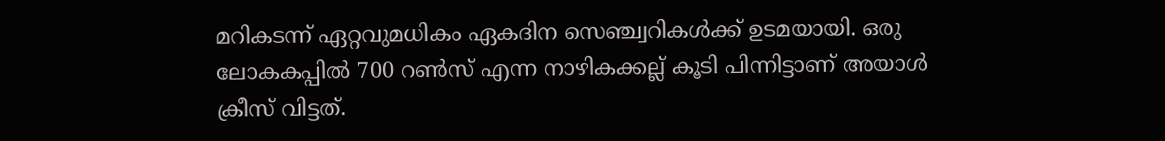മറികടന്ന് ഏറ്റവുമധികം ഏകദിന സെഞ്ച്വറികൾക്ക് ഉടമയായി. ഒരു ലോകകപ്പിൽ 700 റൺസ് എന്ന നാഴികക്കല്ല് കൂടി പിന്നിട്ടാണ് അയാൾ ക്രീസ് വിട്ടത്.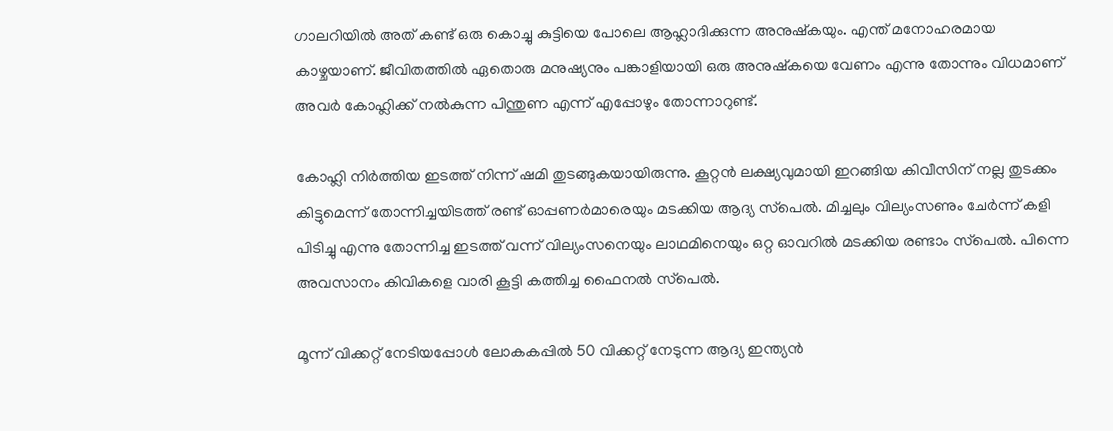ഗാലറിയിൽ അത് കണ്ട് ഒരു കൊച്ചു കുട്ടിയെ പോലെ ആഹ്ലാദിക്കുന്ന അനുഷ്‌കയും. എന്ത് മനോഹരമായ കാഴ്ചയാണ്. ജീവിതത്തിൽ ഏതൊരു മനുഷ്യനും പങ്കാളിയായി ഒരു അനുഷ്‌കയെ വേണം എന്നു തോന്നും വിധമാണ് അവർ കോഹ്ലിക്ക് നൽകുന്ന പിന്തുണ എന്ന് എപ്പോഴും തോന്നാറുണ്ട്.

കോഹ്ലി നിർത്തിയ ഇടത്ത് നിന്ന് ഷമി തുടങ്ങുകയായിരുന്നു. കൂറ്റൻ ലക്ഷ്യവുമായി ഇറങ്ങിയ കിവീസിന് നല്ല തുടക്കം കിട്ടുമെന്ന് തോന്നിച്ചയിടത്ത് രണ്ട് ഓപ്പണർമാരെയും മടക്കിയ ആദ്യ സ്‌പെൽ. മിച്ചലും വില്യംസണും ചേർന്ന് കളി പിടിച്ചു എന്നു തോന്നിച്ച ഇടത്ത് വന്ന് വില്യംസനെയും ലാഥമിനെയും ഒറ്റ ഓവറിൽ മടക്കിയ രണ്ടാം സ്‌പെൽ. പിന്നെ അവസാനം കിവികളെ വാരി കൂട്ടി കത്തിച്ച ഫൈനൽ സ്‌പെൽ.

മൂന്ന് വിക്കറ്റ് നേടിയപ്പോൾ ലോകകപ്പിൽ 50 വിക്കറ്റ് നേടുന്ന ആദ്യ ഇന്ത്യൻ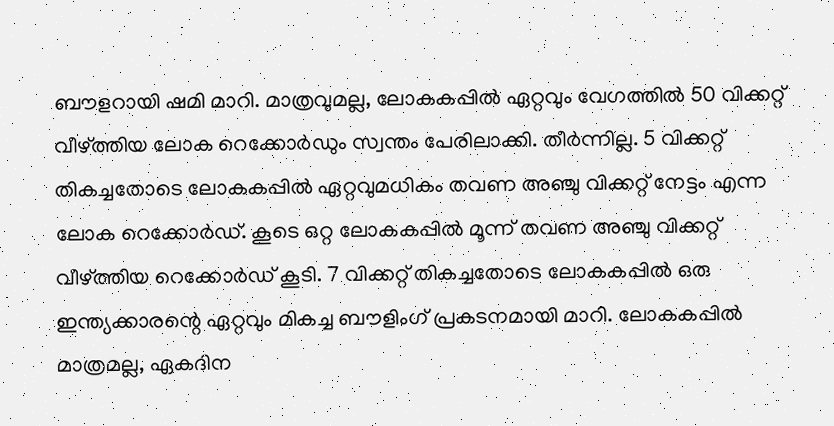ബൗളറായി ഷമി മാറി. മാത്രവുമല്ല, ലോകകപ്പിൽ ഏറ്റവും വേഗത്തിൽ 50 വിക്കറ്റ് വീഴ്ത്തിയ ലോക റെക്കോർഡും സ്വന്തം പേരിലാക്കി. തീർന്നില്ല. 5 വിക്കറ്റ് തികച്ചതോടെ ലോകകപ്പിൽ ഏറ്റവുമധികം തവണ അഞ്ചു വിക്കറ്റ് നേട്ടം എന്ന ലോക റെക്കോർഡ്. കൂടെ ഒറ്റ ലോകകപ്പിൽ മൂന്ന് തവണ അഞ്ചു വിക്കറ്റ് വീഴ്ത്തിയ റെക്കോർഡ് കൂടി. 7 വിക്കറ്റ് തികച്ചതോടെ ലോകകപ്പിൽ ഒരു ഇന്ത്യക്കാരന്റെ ഏറ്റവും മികച്ച ബൗളിംഗ് പ്രകടനമായി മാറി. ലോകകപ്പിൽ മാത്രമല്ല, ഏകദിന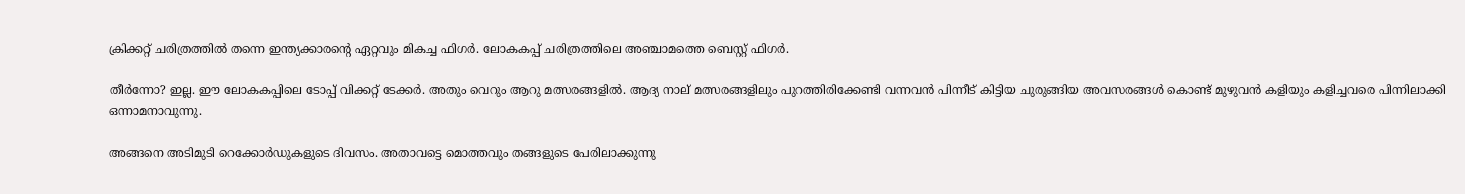ക്രിക്കറ്റ് ചരിത്രത്തിൽ തന്നെ ഇന്ത്യക്കാരന്റെ ഏറ്റവും മികച്ച ഫിഗർ. ലോകകപ്പ് ചരിത്രത്തിലെ അഞ്ചാമത്തെ ബെസ്റ്റ് ഫിഗർ.

തീർന്നോ? ഇല്ല. ഈ ലോകകപ്പിലെ ടോപ്പ് വിക്കറ്റ് ടേക്കർ. അതും വെറും ആറു മത്സരങ്ങളിൽ. ആദ്യ നാല് മത്സരങ്ങളിലും പുറത്തിരിക്കേണ്ടി വന്നവൻ പിന്നീട് കിട്ടിയ ചുരുങ്ങിയ അവസരങ്ങൾ കൊണ്ട് മുഴുവൻ കളിയും കളിച്ചവരെ പിന്നിലാക്കി ഒന്നാമനാവുന്നു.

അങ്ങനെ അടിമുടി റെക്കോർഡുകളുടെ ദിവസം. അതാവട്ടെ മൊത്തവും തങ്ങളുടെ പേരിലാക്കുന്നു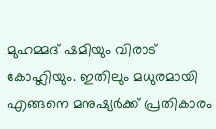മുഹമ്മദ് ഷമിയും വിരാട് കോഹ്ലിയും. ഇതിലും മധുരമായി എങ്ങനെ മനുഷ്യർക്ക് പ്രതികാരം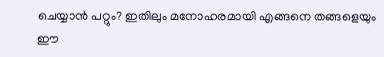ചെയ്യാൻ പറ്റും? ഇതിലും മനോഹരമായി എങ്ങനെ തങ്ങളെയും ഈ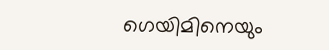ഗെയിമിനെയും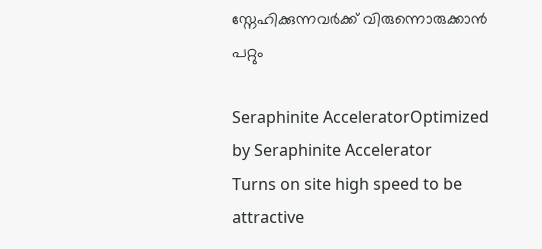സ്നേഹിക്കുന്നവർക്ക് വിരുന്നൊരുക്കാൻ പറ്റും

Seraphinite AcceleratorOptimized by Seraphinite Accelerator
Turns on site high speed to be attractive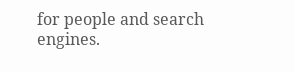for people and search engines.